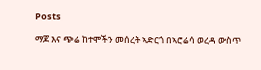Posts

ማጆ እና ጭሬ ከተሞችን መሰረት ኣድርጎ በኣሮሬሳ ወረዳ ውስጥ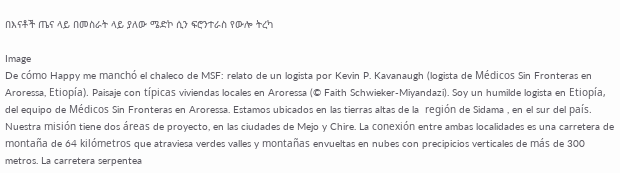በእናቶች ጤና ላይ በመስራት ላይ ያለው ሜድኮ ሲን ፍሮንተራስ የውሎ ትረካ

Image
De cómo Happy me manchó el chaleco de MSF: relato de un logista por Kevin P. Kavanaugh (logista de Médicos Sin Fronteras en Aroressa, Etiopía). Paisaje con típicas viviendas locales en Aroressa (© Faith Schwieker-Miyandazi). Soy un humilde logista en Etiopía, del equipo de Médicos Sin Fronteras en Aroressa. Estamos ubicados en las tierras altas de la  región de Sidama , en el sur del país. Nuestra misión tiene dos áreas de proyecto, en las ciudades de Mejo y Chire. La conexión entre ambas localidades es una carretera de montaña de 64 kilómetros que atraviesa verdes valles y montañas envueltas en nubes con precipicios verticales de más de 300 metros. La carretera serpentea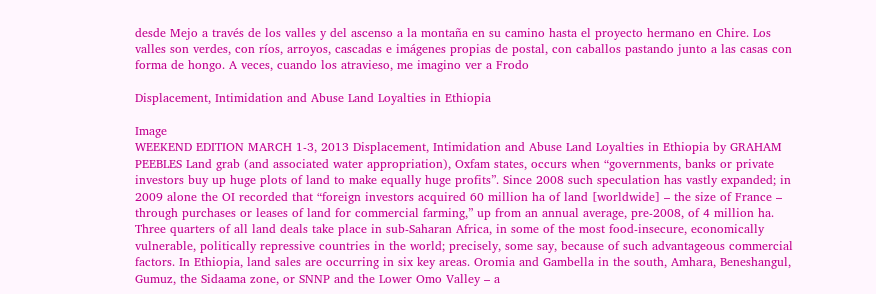desde Mejo a través de los valles y del ascenso a la montaña en su camino hasta el proyecto hermano en Chire. Los valles son verdes, con ríos, arroyos, cascadas e imágenes propias de postal, con caballos pastando junto a las casas con forma de hongo. A veces, cuando los atravieso, me imagino ver a Frodo

Displacement, Intimidation and Abuse Land Loyalties in Ethiopia

Image
WEEKEND EDITION MARCH 1-3, 2013 Displacement, Intimidation and Abuse Land Loyalties in Ethiopia by GRAHAM PEEBLES Land grab (and associated water appropriation), Oxfam states, occurs when “governments, banks or private investors buy up huge plots of land to make equally huge profits”. Since 2008 such speculation has vastly expanded; in 2009 alone the OI recorded that “foreign investors acquired 60 million ha of land [worldwide] – the size of France – through purchases or leases of land for commercial farming,” up from an annual average, pre-2008, of 4 million ha. Three quarters of all land deals take place in sub-Saharan Africa, in some of the most food-insecure, economically vulnerable, politically repressive countries in the world; precisely, some say, because of such advantageous commercial factors. In Ethiopia, land sales are occurring in six key areas. Oromia and Gambella in the south, Amhara, Beneshangul, Gumuz, the Sidaama zone, or SNNP and the Lower Omo Valley – a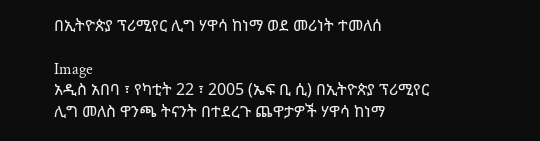በኢትዮጵያ ፕሪሚየር ሊግ ሃዋሳ ከነማ ወደ መሪነት ተመለሰ

Image
አዲስ አበባ ፣ የካቲት 22 ፣ 2005 (ኤፍ ቢ ሲ) በኢትዮጵያ ፕሪሚየር ሊግ መለስ ዋንጫ ትናንት በተደረጉ ጨዋታዎች ሃዋሳ ከነማ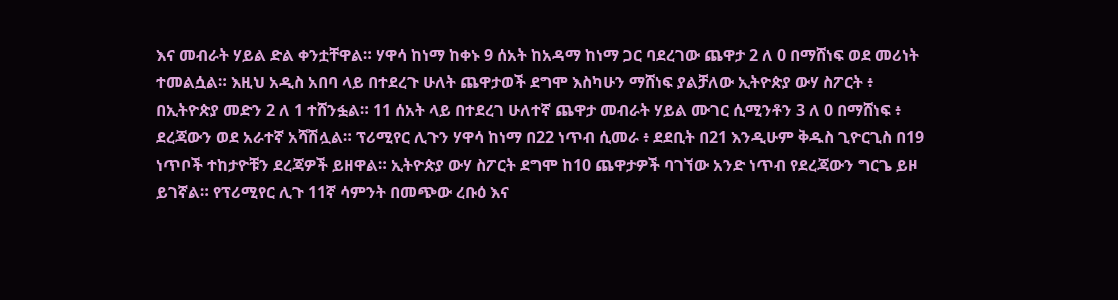እና መብራት ሃይል ድል ቀንቷቸዋል። ሃዋሳ ከነማ ከቀኑ 9 ሰአት ከአዳማ ከነማ ጋር ባደረገው ጨዋታ 2 ለ 0 በማሸነፍ ወደ መሪነት ተመልሷል። እዚህ አዲስ አበባ ላይ በተደረጉ ሁለት ጨዋታወች ደግሞ እስካሁን ማሸነፍ ያልቻለው ኢትዮጵያ ውሃ ስፖርት ፥ በኢትዮጵያ መድን 2 ለ 1 ተሸንፏል። 11 ሰአት ላይ በተደረገ ሁለተኛ ጨዋታ መብራት ሃይል ሙገር ሲሚንቶን 3 ለ 0 በማሸነፍ ፥ ደረጃውን ወደ አራተኛ አሻሽሏል። ፕሪሚየር ሊጉን ሃዋሳ ከነማ በ22 ነጥብ ሲመራ ፥ ደደቢት በ21 እንዲሁም ቅዱስ ጊዮርጊስ በ19 ነጥቦች ተከታዮቹን ደረጃዎች ይዘዋል። ኢትዮጵያ ውሃ ስፖርት ደግሞ ከ10 ጨዋታዎች ባገኘው አንድ ነጥብ የደረጃውን ግርጌ ይዞ ይገኛል። የፕሪሚየር ሊጉ 11ኛ ሳምንት በመጭው ረቡዕ እና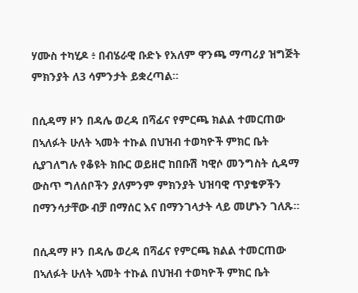ሃሙስ ተካሂዶ ፥ በብሄራዊ ቡድኑ የአለም ዋንጫ ማጣሪያ ዝግጅት ምክንያት ለ3 ሳምንታት ይቋረጣል።

በሲዳማ ዞን በዳሌ ወረዳ በሻፊና የምርጫ ክልል ተመርጠው በኣለፉት ሁለት ኣመት ተኩል በህዝብ ተወካዮች ምክር ቤት ሲያገለግሉ የቆዩት ክቡር ወይዘሮ ከበቡሽ ካዊሶ መንግስት ሲዳማ ውስጥ ግለሰቦችን ያለምንም ምክንያት ህዝባዊ ጥያቄዎችን በማንሳታቸው ብቻ በማሰር እና በማንገላታት ላይ መሆኑን ገለጹ።

በሲዳማ ዞን በዳሌ ወረዳ በሻፊና የምርጫ ክልል ተመርጠው በኣለፉት ሁለት ኣመት ተኩል በህዝብ ተወካዮች ምክር ቤት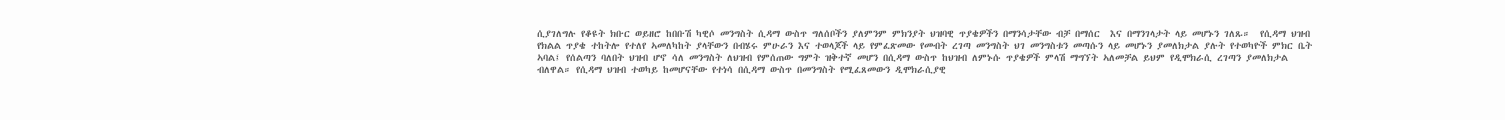ሲያገለግሉ የቆዩት ክቡር ወይዘሮ ከበቡሽ ካዊሶ መንግስት ሲዳማ ውስጥ ግለሰቦችን ያለምንም ምክንያት ህዝባዊ ጥያቄዎችን በማንሳታቸው ብቻ በማሰር  እና በማንገላታት ላይ መሆኑን ገለጹ።  የሲዳማ ህዝብ የክልል ጥያቄ ተከትሎ የተለየ ኣመለካከት ያላቸውን በብሄሩ ምሁራን እና ተወላጆች ላይ የምፈጽመው የመብት ረገጣ መንግስት ህገ መንግስቱን መጣሱን ላይ መሆኑን ያመለክታል ያሉት የተወካዮች ምክር ቤት ኣባል፤ የሰልጣን ባለበት ህዝብ ሆኖ ሳለ መንግስት ለህዝብ የምሰጠው ግምት ዝቅተኛ መሆን በሲዳማ ውስጥ ከህዝብ ለምኑሱ ጥያቄዎች ምላሽ ማግኘት ኣለመቻል ይህም የዲሞክራሲ ረገጣን ያመለክታል ብለዋል። የሲዳማ ህዝብ ተወካይ ከመሆናቸው የተነሳ በሲዳማ ውስጥ በመንግስት የሚፈጸመውን ዲሞክራሲያዊ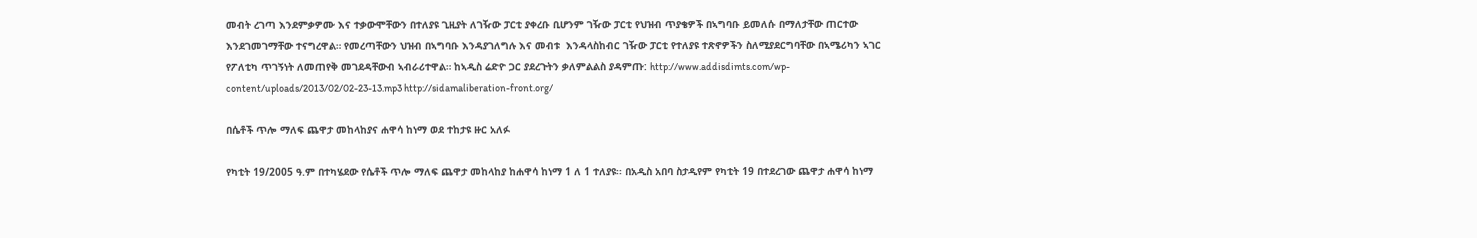መብት ረገጣ እንደምቃዎሙ እና ተቃውሞቸውን በተለያዩ ጊዚያት ለገዥው ፓርቲ ያቀረቡ ቢሆንም ገዥው ፓርቲ የህዝብ ጥያቄዎች በኣግባቡ ይመለሱ በማለታቸው ጠርተው እንደገመገማቸው ተናግረዋል። የመረጣቸውን ህዝብ በኣግባቡ እንዳያገለግሉ እና መብቱ  እንዳላስከብር ገዥው ፓርቲ የተለያዩ ተጽኖዎችን ስለሚያደርግባቸው በኣሜሪካን ኣገር የፖለቲካ ጥገኝነት ለመጠየቅ መገደዳቸውብ ኣብራሪተዋል። ከኣዲስ ሬድዮ ጋር ያደረጉትን ቃለምልልስ ያዳምጡ: http://www.addisdimts.com/wp-content/uploads/2013/02/02-23-13.mp3 http://sidamaliberation-front.org/

በሴቶች ጥሎ ማለፍ ጨዋታ መከላከያና ሐዋሳ ከነማ ወደ ተከታዩ ዙር አለፉ

የካቲት 19/2005 ዓ.ም በተካሄደው የሴቶች ጥሎ ማለፍ ጨዋታ መከላከያ ከሐዋሳ ከነማ 1 ለ 1 ተለያዩ፡፡ በአዲስ አበባ ስታዲየም የካቲት 19 በተደረገው ጨዋታ ሐዋሳ ከነማ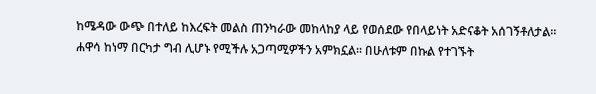ከሜዳው ውጭ በተለይ ከእረፍት መልስ ጠንካራው መከላከያ ላይ የወሰደው የበላይነት አድናቆት አሰገኝቶለታል፡፡ ሐዋሳ ከነማ በርካታ ግብ ሊሆኑ የሚችሉ አጋጣሚዎችን አምክኗል፡፡ በሁለቱም በኩል የተገኙት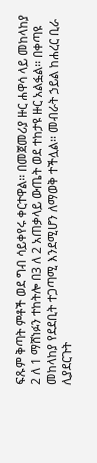ፍጹም ቅጣት ምቶች ወደ ግብ ሳይቀየሩ ቀርተዋል፡፡ በመጀመሪያ ዙር ሐዋሳ ላይ መከላከያ 2 ለ 1 ማሸነፉን ተከትሎ በ3 ለ 2 አጠቃላይ ውጤት ወደ ተከታዩ ዙር አልፏል፡፡ በቀጣዩ መከላከያ የደደቢት ተጋጣሚ እንደሚሆን ለማወቅ ተችሏል፡፡ መብራት ኃይል ከሐረር ቢራ ሊያደርጉት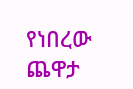የነበረው ጨዋታ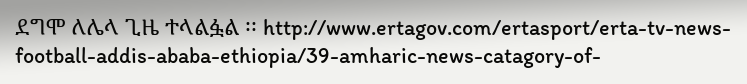ደግሞ ለሌላ ጊዜ ተላልፏል ፡፡ http://www.ertagov.com/ertasport/erta-tv-news-football-addis-ababa-ethiopia/39-amharic-news-catagory-of-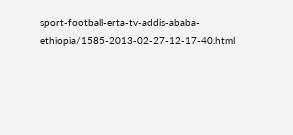sport-football-erta-tv-addis-ababa-ethiopia/1585-2013-02-27-12-17-40.html